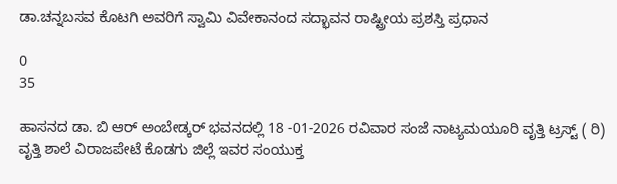ಡಾ.ಚನ್ನಬಸವ ಕೊಟಗಿ ಅವರಿಗೆ ಸ್ವಾಮಿ ವಿವೇಕಾನಂದ ಸದ್ಭಾವನ ರಾಷ್ಟ್ರೀಯ ಪ್ರಶಸ್ತಿ ಪ್ರಧಾನ

0
35

ಹಾಸನದ ಡಾ. ಬಿ ಆರ್ ಅಂಬೇಡ್ಕರ್ ಭವನದಲ್ಲಿ 18 -01-2026 ರವಿವಾರ ಸಂಜೆ ನಾಟ್ಯಮಯೂರಿ ವೃತ್ತಿ ಟ್ರಸ್ಟ್ ( ರಿ) ವೃತ್ತಿ ಶಾಲೆ ವಿರಾಜಪೇಟೆ ಕೊಡಗು ಜಿಲ್ಲೆ ಇವರ ಸಂಯುಕ್ತ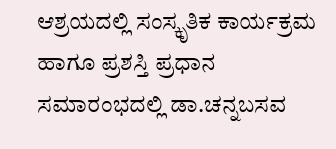ಆಶ್ರಯದಲ್ಲಿ ಸಂಸ್ಕೃತಿಕ ಕಾರ್ಯಕ್ರಮ ಹಾಗೂ ಪ್ರಶಸ್ತಿ ಪ್ರಧಾನ ಸಮಾರಂಭದಲ್ಲಿ ಡಾ.ಚನ್ನಬಸವ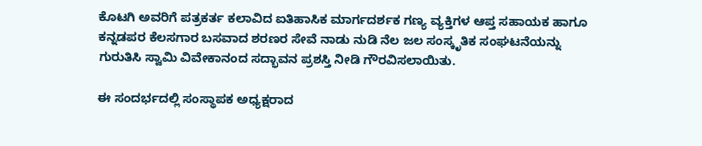ಕೊಟಗಿ ಅವರಿಗೆ ಪತ್ರಕರ್ತ ಕಲಾವಿದ ಐತಿಹಾಸಿಕ ಮಾರ್ಗದರ್ಶಕ ಗಣ್ಯ ವ್ಯಕ್ತಿಗಳ ಆಪ್ತ ಸಹಾಯಕ ಹಾಗೂ ಕನ್ನಡಪರ ಕೆಲಸಗಾರ ಬಸವಾದ ಶರಣರ ಸೇವೆ ನಾಡು ನುಡಿ ನೆಲ ಜಲ ಸಂಸ್ಕೃತಿಕ ಸಂಘಟನೆಯನ್ನು ಗುರುತಿಸಿ ಸ್ವಾಮಿ ವಿವೇಕಾನಂದ ಸದ್ಭಾವನ ಪ್ರಶಸ್ತಿ ನೀಡಿ ಗೌರವಿಸಲಾಯಿತು.

ಈ ಸಂದರ್ಭದಲ್ಲಿ ಸಂಸ್ಥಾಪಕ ಅಧ್ಯಕ್ಷರಾದ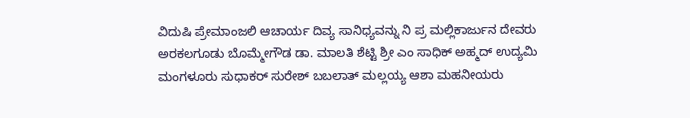ವಿದುಷಿ ಪ್ರೇಮಾಂಜಲಿ ಆಚಾರ್ಯ ದಿವ್ಯ ಸಾನಿಧ್ಯವನ್ನು ನಿ ಪ್ರ ಮಲ್ಲಿಕಾರ್ಜುನ ದೇವರು ಅರಕಲಗೂಡು ಬೊಮ್ಮೇಗೌಡ ಡಾ. ಮಾಲತಿ ಶೆಟ್ಟಿ ಶ್ರೀ ಎಂ ಸಾಧಿಕ್ ಅಹ್ಮದ್ ಉದ್ಯಮಿ ಮಂಗಳೂರು ಸುಧಾಕರ್ ಸುರೇಶ್ ಬಬಲಾತ್ ಮಲ್ಲಯ್ಯ ಆಶಾ ಮಹನೀಯರು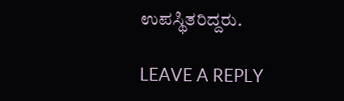ಉಪಸ್ಥಿತರಿದ್ದರು.

LEAVE A REPLY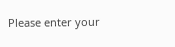Please enter your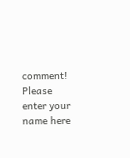comment!
Please enter your name here